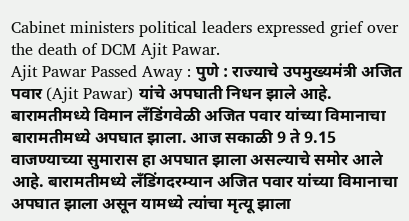Cabinet ministers political leaders expressed grief over the death of DCM Ajit Pawar.
Ajit Pawar Passed Away : पुणे : राज्याचे उपमुख्यमंत्री अजित पवार (Ajit Pawar) यांचे अपघाती निधन झाले आहे. बारामतीमध्ये विमान लॅंडिंगवेळी अजित पवार यांच्या विमानाचा बारामतीमध्ये अपघात झाला. आज सकाळी 9 ते 9.15 वाजण्याच्या सुमारास हा अपघात झाला असल्याचे समोर आले आहे. बारामतीमध्ये लॅंडिंगदरम्यान अजित पवार यांच्या विमानाचा अपघात झाला असून यामध्ये त्यांचा मृत्यू झाला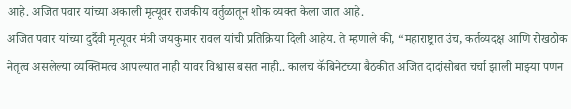आहे. अजित पवार यांच्या अकाली मृत्यूवर राजकीय वर्तुळातून शोक व्यक्त केला जात आहे.
अजित पवार यांच्या दुर्दैवी मृत्यूवर मंत्री जयकुमार रावल यांची प्रतिक्रिया दिली आहेय. ते म्हणाले की, “महाराष्ट्रात उंच, कर्तव्यदक्ष आणि रोखठोक नेतृत्व असलेल्या व्यक्तिमत्व आपल्यात नाही यावर विश्वास बसत नाही.. कालच कॅबिनेटच्या बैठकीत अजित दादांसोबत चर्चा झाली माझ्या पणन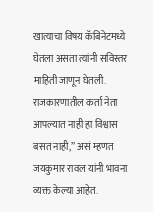खात्याचा विषय कॅबिनेटमध्ये घेतला असता त्यांनी सविस्तर माहिती जाणून घेतली. राजकारणातील कर्ता नेता आपल्यात नाही हा विश्वास बसत नाही,” असं म्हणत जयकुमार रावल यांनी भावना व्यक्त केल्या आहेत.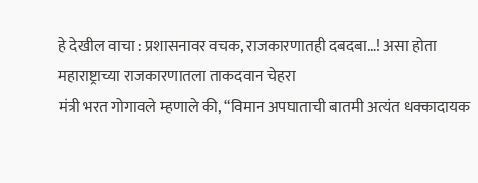हे देखील वाचा : प्रशासनावर वचक, राजकारणातही दबदबा…! असा होता महाराष्ट्राच्या राजकारणातला ताकदवान चेहरा
मंत्री भरत गोगावले म्हणाले की, “विमान अपघाताची बातमी अत्यंत धक्कादायक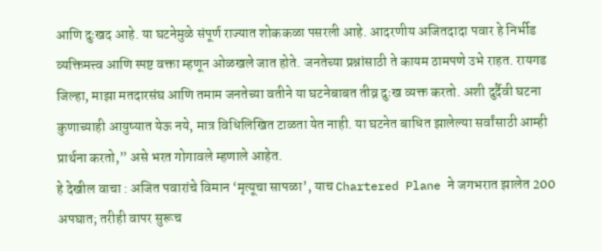आणि दुःखद आहे. या घटनेमुळे संपूर्ण राज्यात शोककळा पसरली आहे. आदरणीय अजितदादा पवार हे निर्भीड व्यक्तिमत्त्व आणि स्पष्ट वक्ता म्हणून ओळखले जात होते. जनतेच्या प्रश्नांसाठी ते कायम ठामपणे उभे राहत. रायगड जिल्हा, माझा मतदारसंघ आणि तमाम जनतेच्या वतीने या घटनेबाबत तीव्र दुःख व्यक्त करतो. अशी दुर्दैवी घटना कुणाच्याही आयुष्यात येऊ नये, मात्र विधिलिखित टाळता येत नाही. या घटनेत बाधित झालेल्या सर्वांसाठी आम्ही प्रार्थना करतो,” असे भरत गोगावले म्हणाले आहेत.
हे देखील वाचा : अजित पवारांचे विमान ‘मृत्यूचा सापळा’, याच Chartered Plane ने जगभरात झालेत 200 अपघात; तरीही वापर सुरूच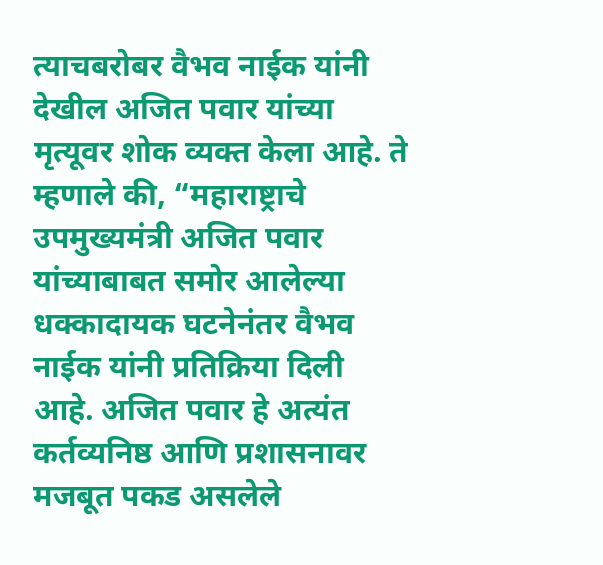त्याचबरोबर वैभव नाईक यांनी देखील अजित पवार यांच्या मृत्यूवर शोक व्यक्त केला आहे. ते म्हणाले की, “महाराष्ट्राचे उपमुख्यमंत्री अजित पवार यांच्याबाबत समोर आलेल्या धक्कादायक घटनेनंतर वैभव नाईक यांनी प्रतिक्रिया दिली आहे. अजित पवार हे अत्यंत कर्तव्यनिष्ठ आणि प्रशासनावर मजबूत पकड असलेले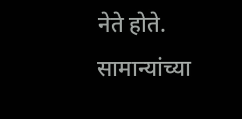नेते होते. सामान्यांच्या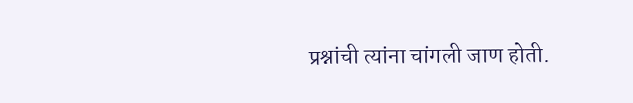प्रश्नांची त्यांना चांगली जाण होती.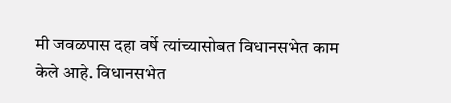मी जवळपास दहा वर्षे त्यांच्यासोबत विधानसभेत काम केले आहे. विधानसभेत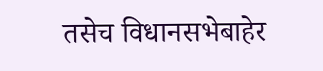तसेच विधानसभेबाहेर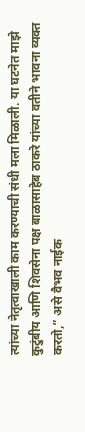त्यांच्या नेतृत्वाखाली काम करण्याची संधी मला मिळाली. या घटनेत माझे कुटुंबीय आणि शिवसेना पक्ष बाळासाहेब ठाकरे यांच्या वतीने भावना व्यक्त करतो,” असे वैभव नाईक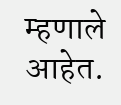म्हणाले आहेत.